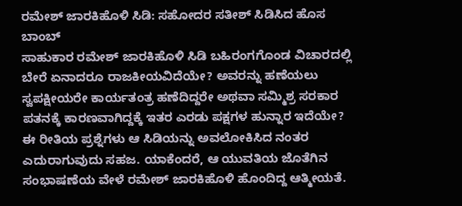ರಮೇಶ್ ಜಾರಕಿಹೊಳಿ ಸಿಡಿ: ಸಹೋದರ ಸತೀಶ್ ಸಿಡಿಸಿದ ಹೊಸ ಬಾಂಬ್
ಸಾಹುಕಾರ ರಮೇಶ್ ಜಾರಕಿಹೊಳಿ ಸಿಡಿ ಬಹಿರಂಗಗೊಂಡ ವಿಚಾರದಲ್ಲಿ ಬೇರೆ ಏನಾದರೂ ರಾಜಕೀಯವಿದೆಯೇ? ಅವರನ್ನು ಹಣೆಯಲು ಸ್ವಪಕ್ಷೀಯರೇ ಕಾರ್ಯತಂತ್ರ ಹಣೆದಿದ್ದರೇ ಅಥವಾ ಸಮ್ಮಿಶ್ರ ಸರಕಾರ ಪತನಕ್ಕೆ ಕಾರಣವಾಗಿದ್ದಕ್ಕೆ ಇತರ ಎರಡು ಪಕ್ಷಗಳ ಹುನ್ನಾರ ಇದೆಯೇ?
ಈ ರೀತಿಯ ಪ್ರಶ್ನೆಗಳು ಆ ಸಿಡಿಯನ್ನು ಅವಲೋಕಿಸಿದ ನಂತರ ಎದುರಾಗುವುದು ಸಹಜ. ಯಾಕೆಂದರೆ, ಆ ಯುವತಿಯ ಜೊತೆಗಿನ ಸಂಭಾಷಣೆಯ ವೇಳೆ ರಮೇಶ್ ಜಾರಕಿಹೊಳಿ ಹೊಂದಿದ್ದ ಆತ್ಮೀಯತೆ.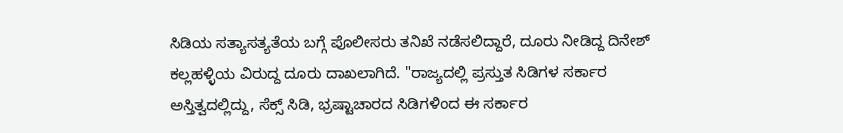ಸಿಡಿಯ ಸತ್ಯಾಸತ್ಯತೆಯ ಬಗ್ಗೆ ಪೊಲೀಸರು ತನಿಖೆ ನಡೆಸಲಿದ್ದಾರೆ, ದೂರು ನೀಡಿದ್ದ ದಿನೇಶ್ ಕಲ್ಲಹಳ್ಳಿಯ ವಿರುದ್ದ ದೂರು ದಾಖಲಾಗಿದೆ. "ರಾಜ್ಯದಲ್ಲಿ ಪ್ರಸ್ತುತ ಸಿಡಿಗಳ ಸರ್ಕಾರ ಅಸ್ತಿತ್ವದಲ್ಲಿದ್ದು, ಸೆಕ್ಸ್ ಸಿಡಿ, ಭ್ರಷ್ಟಾಚಾರದ ಸಿಡಿಗಳಿಂದ ಈ ಸರ್ಕಾರ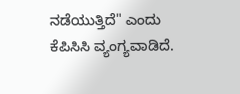ನಡೆಯುತ್ತಿದೆ" ಎಂದು ಕೆಪಿಸಿಸಿ ವ್ಯಂಗ್ಯವಾಡಿದೆ.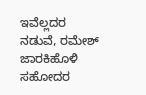ಇವೆಲ್ಲದರ ನಡುವೆ, ರಮೇಶ್ ಜಾರಕಿಹೊಳಿ ಸಹೋದರ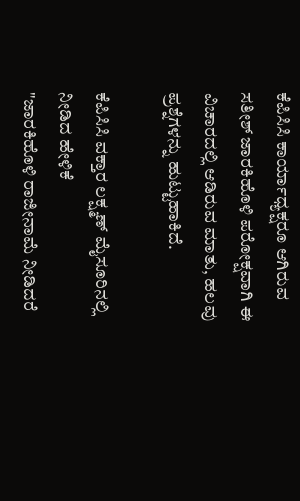ಕೆಪಿಸಿಸಿ ಕಾರ್ಯಾಧ್ಯಕ್ಷರೂ ಆಗಿರುವ ಸತೀಶ್ ಜಾರಕಿಹೊಳಿ ಪರೋಕ್ಷವಾಗಿ ಈ ವಿಚಾರದಲ್ಲಿ ಆಡಿರುವ ಮಾತು, ಹಲವು ಪ್ರಶ್ನೆಗಳನ್ನು ಹುಟ್ಟುಹಾಕಿದೆ.

ಕೆಪಿಸಿಸಿ ವಕ್ತಾರ ಲಕ್ಷ್ಮಣ್ ಮೈಸೂರಿನಲ್ಲಿ ನೀಡಿದ ಹೇಳಿಕೆ
"ಜಾರಕಿಹೊಳಿ ರಾಜೀನಾಮೆ ನೀಡಿದರೆ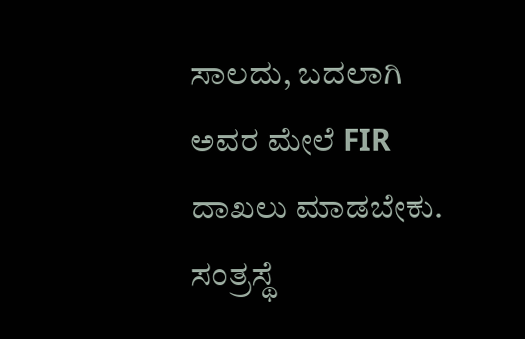ಸಾಲದು, ಬದಲಾಗಿ ಅವರ ಮೇಲೆ FIR ದಾಖಲು ಮಾಡಬೇಕು. ಸಂತ್ರಸ್ಥೆ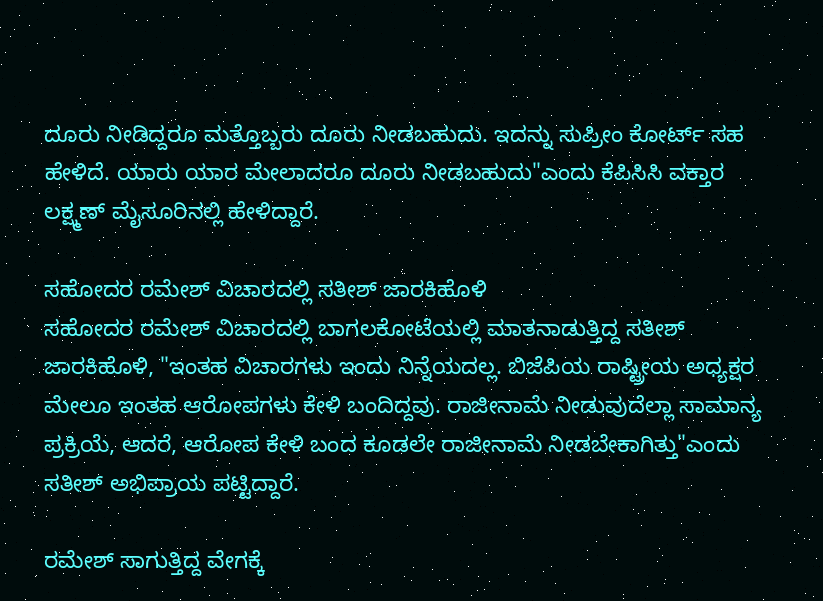ದೂರು ನೀಡಿದ್ದರೂ ಮತ್ತೊಬ್ಬರು ದೂರು ನೀಡಬಹುದು. ಇದನ್ನು ಸುಪ್ರೀಂ ಕೋರ್ಟ್ ಸಹ ಹೇಳಿದೆ. ಯಾರು ಯಾರ ಮೇಲಾದರೂ ದೂರು ನೀಡಬಹುದು"ಎಂದು ಕೆಪಿಸಿಸಿ ವಕ್ತಾರ ಲಕ್ಷ್ಮಣ್ ಮೈಸೂರಿನಲ್ಲಿ ಹೇಳಿದ್ದಾರೆ.

ಸಹೋದರ ರಮೇಶ್ ವಿಚಾರದಲ್ಲಿ ಸತೀಶ್ ಜಾರಕಿಹೊಳಿ
ಸಹೋದರ ರಮೇಶ್ ವಿಚಾರದಲ್ಲಿ ಬಾಗಲಕೋಟೆಯಲ್ಲಿ ಮಾತನಾಡುತ್ತಿದ್ದ ಸತೀಶ್ ಜಾರಕಿಹೊಳಿ, "ಇಂತಹ ವಿಚಾರಗಳು ಇಂದು ನಿನ್ನೆಯದಲ್ಲ. ಬಿಜೆಪಿಯ ರಾಷ್ಟ್ರೀಯ ಅಧ್ಯಕ್ಷರ ಮೇಲೂ ಇಂತಹ ಆರೋಪಗಳು ಕೇಳಿ ಬಂದಿದ್ದವು. ರಾಜೀನಾಮೆ ನೀಡುವುದೆಲ್ಲಾ ಸಾಮಾನ್ಯ ಪ್ರಕ್ರಿಯೆ, ಆದರೆ, ಆರೋಪ ಕೇಳಿ ಬಂದ ಕೂಡಲೇ ರಾಜೀನಾಮೆ ನೀಡಬೇಕಾಗಿತ್ತು"ಎಂದು ಸತೀಶ್ ಅಭಿಪ್ರಾಯ ಪಟ್ಟಿದ್ದಾರೆ.

ರಮೇಶ್ ಸಾಗುತ್ತಿದ್ದ ವೇಗಕ್ಕೆ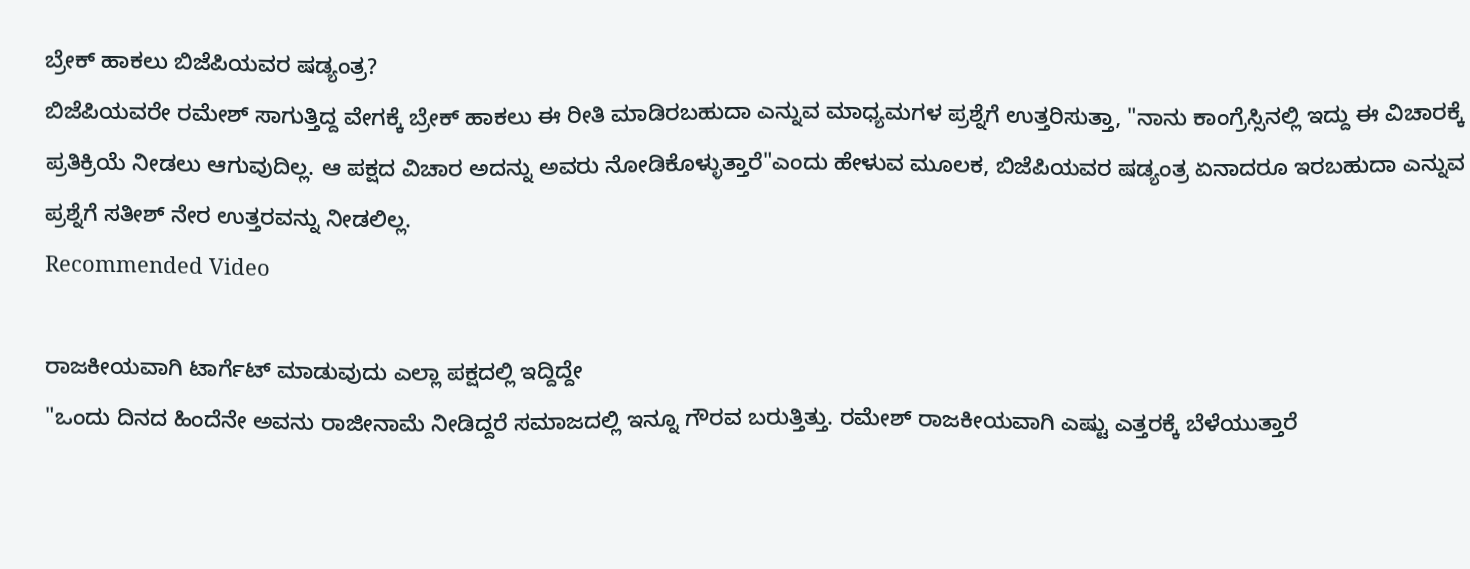ಬ್ರೇಕ್ ಹಾಕಲು ಬಿಜೆಪಿಯವರ ಷಡ್ಯಂತ್ರ?
ಬಿಜೆಪಿಯವರೇ ರಮೇಶ್ ಸಾಗುತ್ತಿದ್ದ ವೇಗಕ್ಕೆ ಬ್ರೇಕ್ ಹಾಕಲು ಈ ರೀತಿ ಮಾಡಿರಬಹುದಾ ಎನ್ನುವ ಮಾಧ್ಯಮಗಳ ಪ್ರಶ್ನೆಗೆ ಉತ್ತರಿಸುತ್ತಾ, "ನಾನು ಕಾಂಗ್ರೆಸ್ಸಿನಲ್ಲಿ ಇದ್ದು ಈ ವಿಚಾರಕ್ಕೆ ಪ್ರತಿಕ್ರಿಯೆ ನೀಡಲು ಆಗುವುದಿಲ್ಲ. ಆ ಪಕ್ಷದ ವಿಚಾರ ಅದನ್ನು ಅವರು ನೋಡಿಕೊಳ್ಳುತ್ತಾರೆ"ಎಂದು ಹೇಳುವ ಮೂಲಕ, ಬಿಜೆಪಿಯವರ ಷಡ್ಯಂತ್ರ ಏನಾದರೂ ಇರಬಹುದಾ ಎನ್ನುವ ಪ್ರಶ್ನೆಗೆ ಸತೀಶ್ ನೇರ ಉತ್ತರವನ್ನು ನೀಡಲಿಲ್ಲ.
Recommended Video

ರಾಜಕೀಯವಾಗಿ ಟಾರ್ಗೆಟ್ ಮಾಡುವುದು ಎಲ್ಲಾ ಪಕ್ಷದಲ್ಲಿ ಇದ್ದಿದ್ದೇ
"ಒಂದು ದಿನದ ಹಿಂದೆನೇ ಅವನು ರಾಜೀನಾಮೆ ನೀಡಿದ್ದರೆ ಸಮಾಜದಲ್ಲಿ ಇನ್ನೂ ಗೌರವ ಬರುತ್ತಿತ್ತು. ರಮೇಶ್ ರಾಜಕೀಯವಾಗಿ ಎಷ್ಟು ಎತ್ತರಕ್ಕೆ ಬೆಳೆಯುತ್ತಾರೆ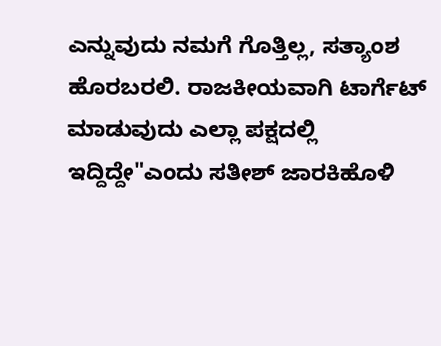ಎನ್ನುವುದು ನಮಗೆ ಗೊತ್ತಿಲ್ಲ, ಸತ್ಯಾಂಶ ಹೊರಬರಲಿ. ರಾಜಕೀಯವಾಗಿ ಟಾರ್ಗೆಟ್ ಮಾಡುವುದು ಎಲ್ಲಾ ಪಕ್ಷದಲ್ಲಿ ಇದ್ದಿದ್ದೇ"ಎಂದು ಸತೀಶ್ ಜಾರಕಿಹೊಳಿ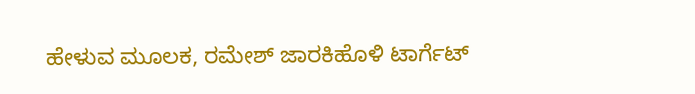ಹೇಳುವ ಮೂಲಕ, ರಮೇಶ್ ಜಾರಕಿಹೊಳಿ ಟಾರ್ಗೆಟ್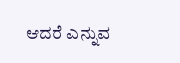ಆದರೆ ಎನ್ನುವ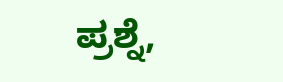ಪ್ರಶ್ನೆ,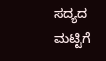ಸದ್ಯದ ಮಟ್ಟಿಗೆ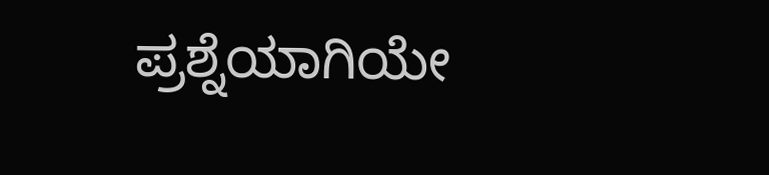ಪ್ರಶ್ನೆಯಾಗಿಯೇ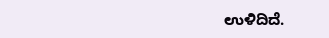ಉಳಿದಿದೆ.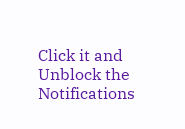Click it and Unblock the Notifications